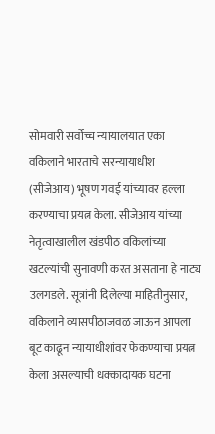सोमवारी सर्वोच्च न्यायालयात एका वकिलाने भारताचे सरन्यायाधीश (सीजेआय) भूषण गवई यांच्यावर हल्ला करण्याचा प्रयत्न केला. सीजेआय यांच्या नेतृत्वाखालील खंडपीठ वकिलांच्या खटल्यांची सुनावणी करत असताना हे नाट्य उलगडले. सूत्रांनी दिलेल्या माहितीनुसार, वकिलाने व्यासपीठाजवळ जाऊन आपला बूट काढून न्यायाधीशांवर फेकण्याचा प्रयत्न केला असल्याची धक्कादायक घटना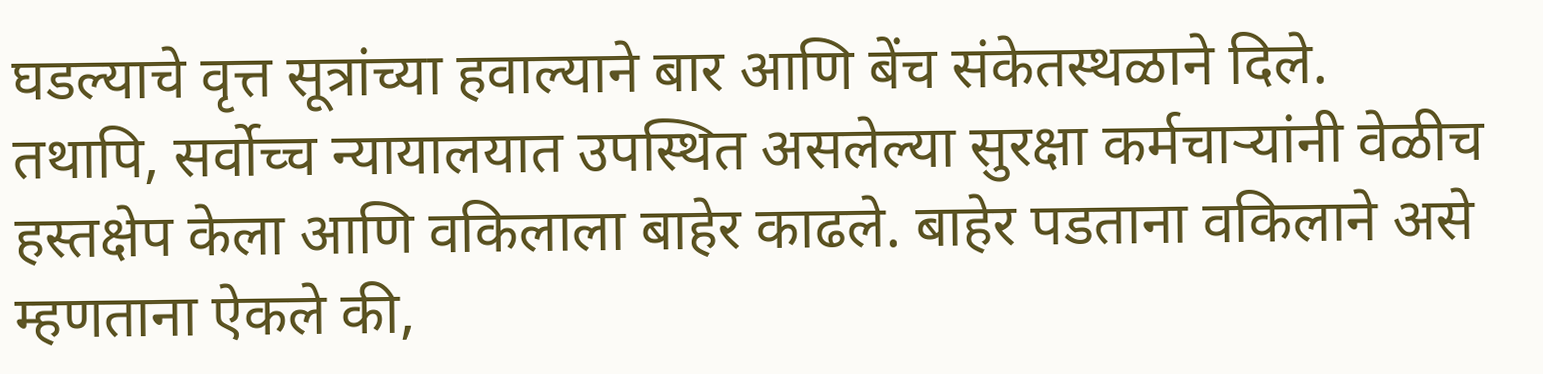घडल्याचे वृत्त सूत्रांच्या हवाल्याने बार आणि बेंच संकेतस्थळाने दिले.
तथापि, सर्वोच्च न्यायालयात उपस्थित असलेल्या सुरक्षा कर्मचाऱ्यांनी वेळीच हस्तक्षेप केला आणि वकिलाला बाहेर काढले. बाहेर पडताना वकिलाने असे म्हणताना ऐकले की,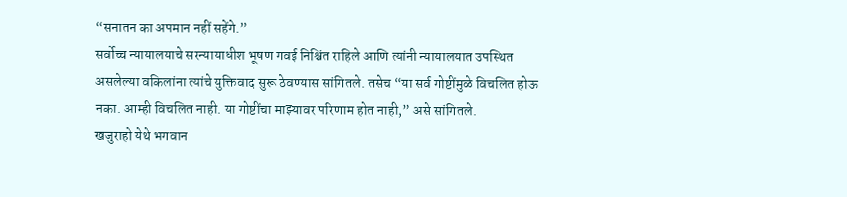“सनातन का अपमान नहीं सहेंगे.”
सर्वोच्च न्यायालयाचे सरन्यायाधीश भूषण गवई निश्चिंत राहिले आणि त्यांनी न्यायालयात उपस्थित असलेल्या वकिलांना त्यांचे युक्तिवाद सुरू ठेवण्यास सांगितले. तसेच “या सर्व गोष्टींमुळे विचलित होऊ नका. आम्ही विचलित नाही. या गोष्टींचा माझ्यावर परिणाम होत नाही,” असे सांगितले.
खजुराहो येथे भगवान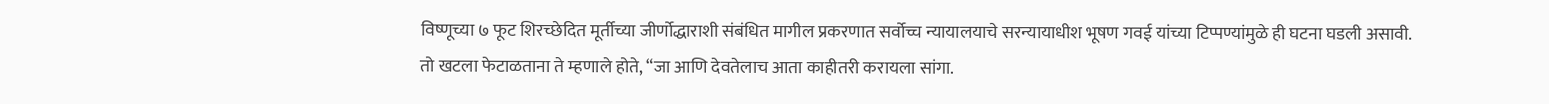विष्णूच्या ७ फूट शिरच्छेदित मूर्तीच्या जीर्णोद्धाराशी संबंधित मागील प्रकरणात सर्वोच्च न्यायालयाचे सरन्यायाधीश भूषण गवई यांच्या टिप्पण्यांमुळे ही घटना घडली असावी. तो खटला फेटाळताना ते म्हणाले होते, “जा आणि देवतेलाच आता काहीतरी करायला सांगा.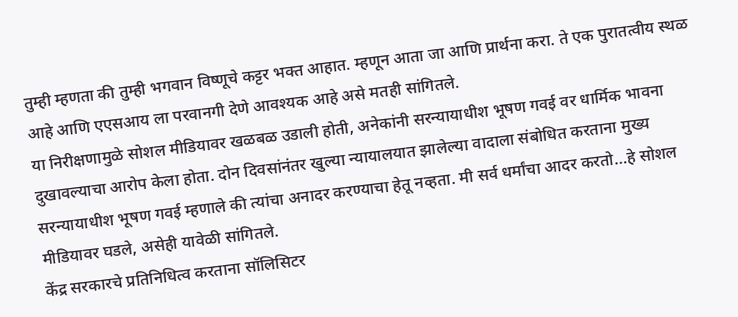तुम्ही म्हणता की तुम्ही भगवान विष्णूचे कट्टर भक्त आहात. म्हणून आता जा आणि प्रार्थना करा. ते एक पुरातत्वीय स्थळ आहे आणि एएसआय ला परवानगी देणे आवश्यक आहे असे मतही सांगितले.
या निरीक्षणामुळे सोशल मीडियावर खळबळ उडाली होती, अनेकांनी सरन्यायाधीश भूषण गवई वर धार्मिक भावना दुखावल्याचा आरोप केला होता. दोन दिवसांनंतर खुल्या न्यायालयात झालेल्या वादाला संबोधित करताना मुख्य सरन्यायाधीश भूषण गवई म्हणाले की त्यांचा अनादर करण्याचा हेतू नव्हता. मी सर्व धर्मांचा आदर करतो…हे सोशल मीडियावर घडले, असेही यावेळी सांगितले.
केंद्र सरकारचे प्रतिनिधित्व करताना सॉलिसिटर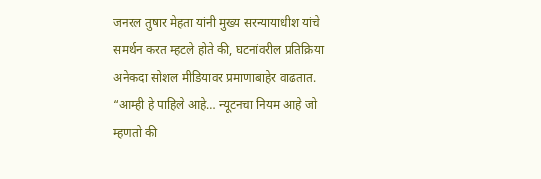जनरल तुषार मेहता यांनी मुख्य सरन्यायाधीश यांचे समर्थन करत म्हटले होते की, घटनांवरील प्रतिक्रिया अनेकदा सोशल मीडियावर प्रमाणाबाहेर वाढतात.
“आम्ही हे पाहिले आहे… न्यूटनचा नियम आहे जो म्हणतो की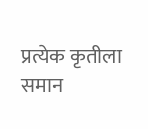प्रत्येक कृतीला समान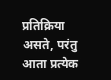प्रतिक्रिया असते, परंतु आता प्रत्येक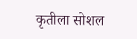कृतीला सोशल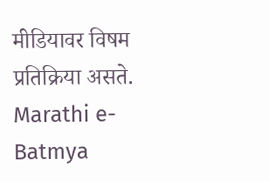मीडियावर विषम प्रतिक्रिया असते.
Marathi e-Batmya